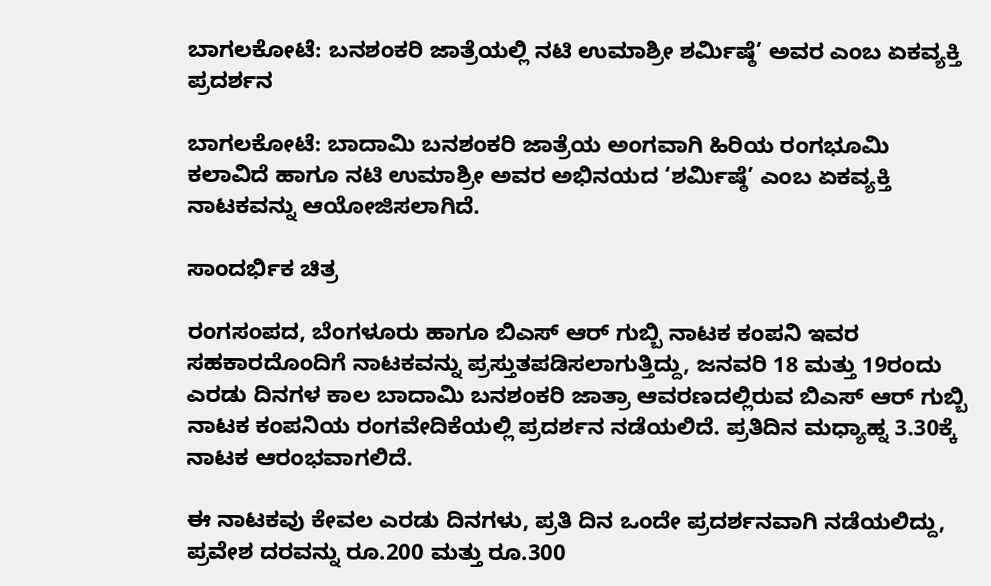ಬಾಗಲಕೋಟೆ: ಬನಶಂಕರಿ ಜಾತ್ರೆಯಲ್ಲಿ ನಟಿ ಉಮಾಶ್ರೀ ಶರ್ಮಿಷ್ಠೆ’ ಅವರ ಎಂಬ ಏಕವ್ಯಕ್ತಿ ಪ್ರದರ್ಶ‌ನ

ಬಾಗಲಕೋಟೆ: ಬಾದಾಮಿ ಬನಶಂಕರಿ ಜಾತ್ರೆಯ ಅಂಗವಾಗಿ ಹಿರಿಯ ರಂಗಭೂಮಿ ಕಲಾವಿದೆ ಹಾಗೂ ನಟಿ ಉಮಾಶ್ರೀ ಅವರ ಅಭಿನಯದ ‘ಶರ್ಮಿಷ್ಠೆ’ ಎಂಬ ಏಕವ್ಯಕ್ತಿ ನಾಟಕವನ್ನು ಆಯೋಜಿಸಲಾಗಿದೆ.

ಸಾಂದರ್ಭಿಕ ಚಿತ್ರ

ರಂಗಸಂಪದ, ಬೆಂಗಳೂರು ಹಾಗೂ ಬಿಎಸ್ ಆರ್ ಗುಬ್ಬಿ ನಾಟಕ ಕಂಪನಿ ಇವರ ಸಹಕಾರದೊಂದಿಗೆ ನಾಟಕವನ್ನು ಪ್ರಸ್ತುತಪಡಿಸಲಾಗುತ್ತಿದ್ದು, ಜನವರಿ 18 ಮತ್ತು 19ರಂದು ಎರಡು ದಿನಗಳ ಕಾಲ ಬಾದಾಮಿ ಬನಶಂಕರಿ ಜಾತ್ರಾ ಆವರಣದಲ್ಲಿರುವ ಬಿಎಸ್ ಆರ್ ಗುಬ್ಬಿ ನಾಟಕ ಕಂಪನಿಯ ರಂಗವೇದಿಕೆಯಲ್ಲಿ ಪ್ರದರ್ಶನ ನಡೆಯಲಿದೆ. ಪ್ರತಿದಿನ ಮಧ್ಯಾಹ್ನ 3.30ಕ್ಕೆ ನಾಟಕ ಆರಂಭವಾಗಲಿದೆ.

ಈ ನಾಟಕವು ಕೇವಲ ಎರಡು ದಿನಗಳು, ಪ್ರತಿ ದಿನ ಒಂದೇ ಪ್ರದರ್ಶನವಾಗಿ ನಡೆಯಲಿದ್ದು, ಪ್ರವೇಶ ದರವನ್ನು ರೂ.200 ಮತ್ತು ರೂ.300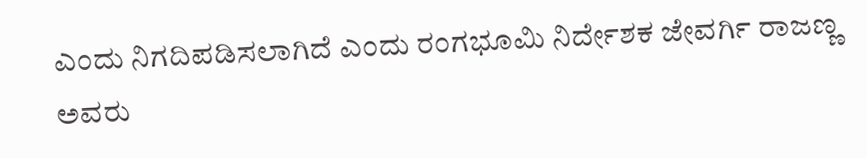ಎಂದು ನಿಗದಿಪಡಿಸಲಾಗಿದೆ ಎಂದು ರಂಗಭೂಮಿ ನಿರ್ದೇಶಕ ಜೇವರ್ಗಿ ರಾಜಣ್ಣ ಅವರು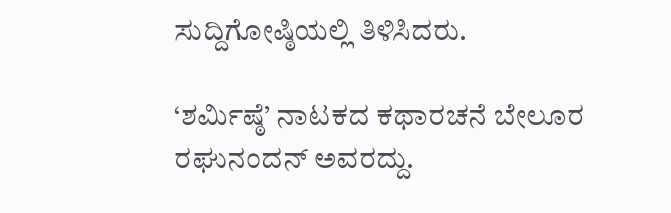ಸುದ್ದಿಗೋಷ್ಠಿಯಲ್ಲಿ ತಿಳಿಸಿದರು.

‘ಶರ್ಮಿಷ್ಠೆ’ ನಾಟಕದ ಕಥಾರಚನೆ ಬೇಲೂರ ರಘುನಂದನ್ ಅವರದ್ದು.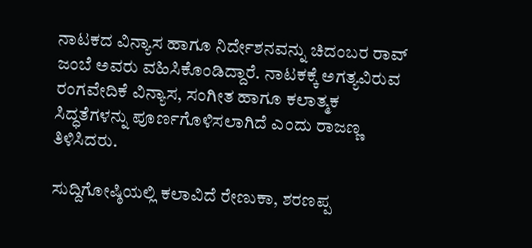ನಾಟಕದ ವಿನ್ಯಾಸ ಹಾಗೂ ನಿರ್ದೇಶನವನ್ನು ಚಿದಂಬರ ರಾವ್ ಜಂಬೆ ಅವರು ವಹಿಸಿಕೊಂಡಿದ್ದಾರೆ. ನಾಟಕಕ್ಕೆ ಅಗತ್ಯವಿರುವ ರಂಗವೇದಿಕೆ ವಿನ್ಯಾಸ, ಸಂಗೀತ ಹಾಗೂ ಕಲಾತ್ಮಕ ಸಿದ್ಧತೆಗಳನ್ನು ಪೂರ್ಣಗೊಳಿಸಲಾಗಿದೆ ಎಂದು ರಾಜಣ್ಣ ತಿಳಿಸಿದರು.

ಸುದ್ದಿಗೋಷ್ಠಿಯಲ್ಲಿ ಕಲಾವಿದೆ ರೇಣುಕಾ, ಶರಣಪ್ಪ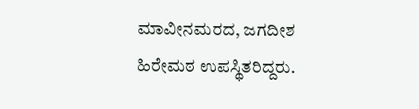ಮಾವೀನಮರದ, ಜಗದೀಶ ಹಿರೇಮಠ ಉಪಸ್ಥಿತರಿದ್ದರು.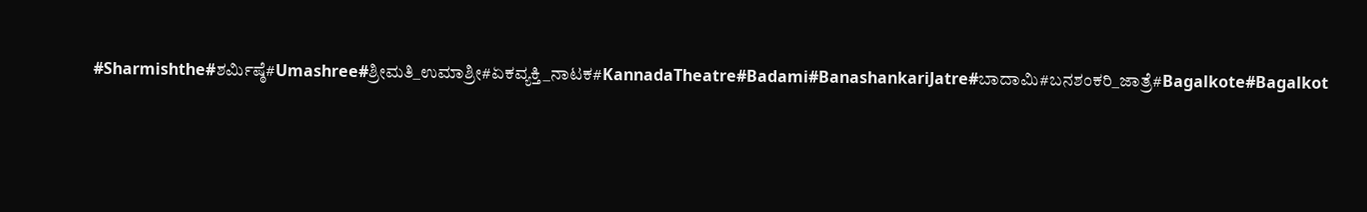#Sharmishthe#ಶರ್ಮಿಷ್ಠೆ#Umashree#ಶ್ರೀಮತಿ_ಉಮಾಶ್ರೀ#ಏಕವ್ಯಕ್ತಿ_ನಾಟಕ#KannadaTheatre#Badami#BanashankariJatre#ಬಾದಾಮಿ#ಬನಶಂಕರಿ_ಜಾತ್ರೆ#Bagalkote#Bagalkot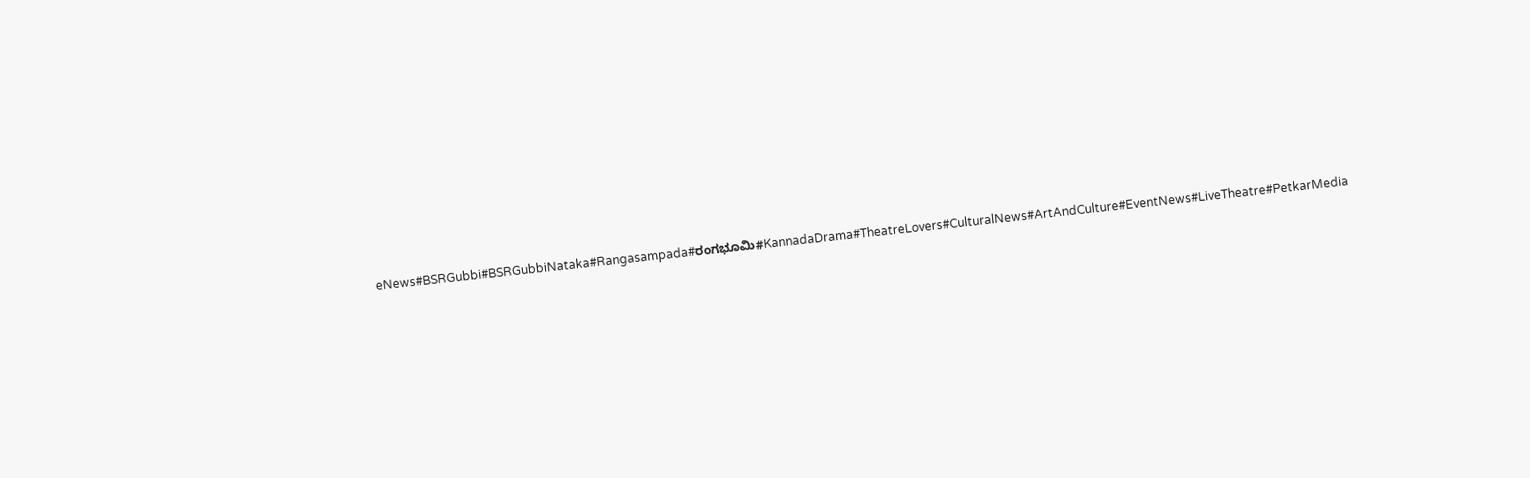eNews#BSRGubbi#BSRGubbiNataka#Rangasampada#ರಂಗಭೂಮಿ#KannadaDrama#TheatreLovers#CulturalNews#ArtAndCulture#EventNews#LiveTheatre#PetkarMedia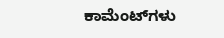ಕಾಮೆಂಟ್‌ಗಳು